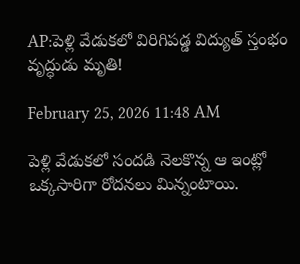AP:పెళ్లి వేడుకలో విరిగిపడ్డ విద్యుత్ స్తంభం వృద్ధుడు మృతి!

February 25, 2026 11:48 AM

పెళ్లి వేడుకలో సందడి నెలకొన్న ఆ ఇంట్లో ఒక్కసారిగా రోదనలు మిన్నంటాయి.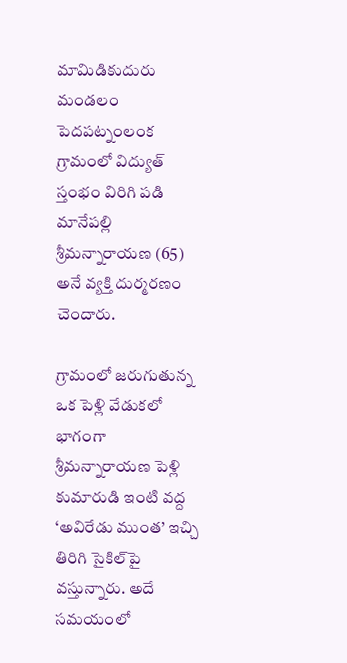మామిడికుదురు మండలం పెదపట్నంలంక గ్రామంలో విద్యుత్ స్తంభం విరిగి పడి మానేపల్లి శ్రీమన్నారాయణ (65) అనే వ్యక్తి దుర్మరణం చెందారు.

గ్రామంలో జరుగుతున్న ఒక పెళ్లి వేడుకలో భాగంగా శ్రీమన్నారాయణ పెళ్లి కుమారుడి ఇంటి వద్ద ‘అవిరేడు ముంత’ ఇచ్చి తిరిగి సైకిల్‌పై వస్తున్నారు. అదే సమయంలో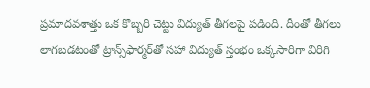ప్రమాదవశాత్తు ఒక కొబ్బరి చెట్టు విద్యుత్ తీగలపై పడింది. దీంతో తీగలు లాగబడటంతో ట్రాన్స్‌ఫార్మర్‌తో సహా విద్యుత్ స్తంభం ఒక్కసారిగా విరిగి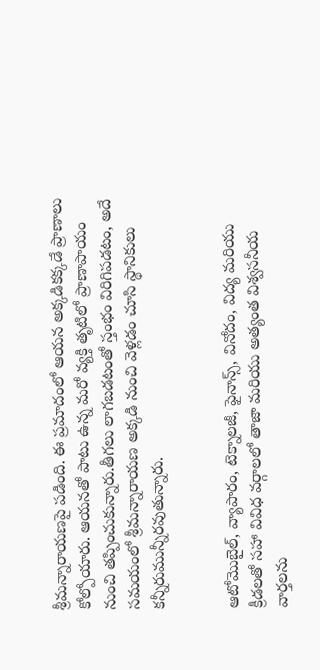శ్రీమన్నారాయణపై పడింది. ఈ ప్రమాదంలో ఆయన అక్కడికక్కడే ప్రాణాలు కోల్పోయారు. ఆయనతో పాటు ఉన్న మరో వ్యక్తి తృటిలో ప్రాణాపాయం నుంచి తప్పించుకున్నారు.తీగలు లాగబడటంతో స్తంభం విరిగిపడటం, అదే సమయంలో శ్రీమన్నారాయణ అక్కడి నుంచి వెళ్లడం చూసి స్థానికులు కన్నీరుమున్నీరవుతున్నారు.


ఆటోమొబైల్, వ్యాపారం, టెక్నాలజీ, ఫైనాన్స్, వినోదం, విద్య మరియు క్రీడలతో సహా వివిధ వర్గాలలో తాజా మరియు అత్యంత విశ్వసనీయ వార్తలను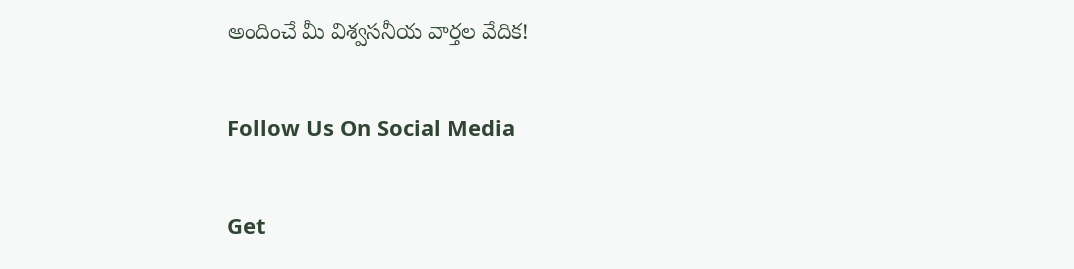అందించే మీ విశ్వసనీయ వార్తల వేదిక!

Follow Us On Social Media

Get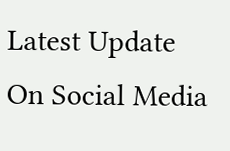Latest Update On Social Media